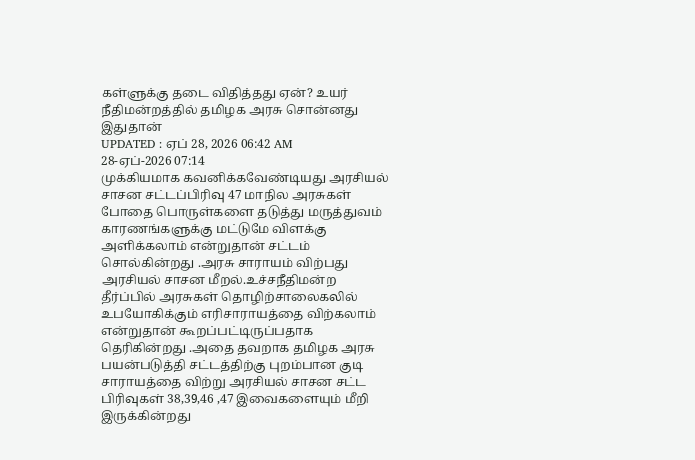கள்ளுக்கு தடை விதித்தது ஏன்? உயர் நீதிமன்றத்தில் தமிழக அரசு சொன்னது இதுதான்
UPDATED : ஏப் 28, 2026 06:42 AM
28-ஏப்-2026 07:14
முக்கியமாக கவனிக்கவேண்டியது அரசியல் சாசன சட்டப்பிரிவு 47 மாநில அரசுகள் போதை பொருள்களை தடுத்து மருத்துவம் காரணங்களுக்கு மட்டுமே விளக்கு அளிக்கலாம் என்றுதான் சட்டம் சொல்கின்றது .அரசு சாராயம் விற்பது அரசியல் சாசன மீறல்.உச்சநீதிமன்ற தீர்ப்பில் அரசுகள் தொழிற்சாலைகலில் உபயோகிக்கும் எரிசாராயத்தை விற்கலாம் என்றுதான் கூறப்பட்டிருப்பதாக தெரிகின்றது .அதை தவறாக தமிழக அரசு பயன்படுத்தி சட்டத்திற்கு புறம்பான குடி சாராயத்தை விற்று அரசியல் சாசன சட்ட பிரிவுகள் 38,39,46 ,47 இவைகளையும் மீறி இருக்கின்றது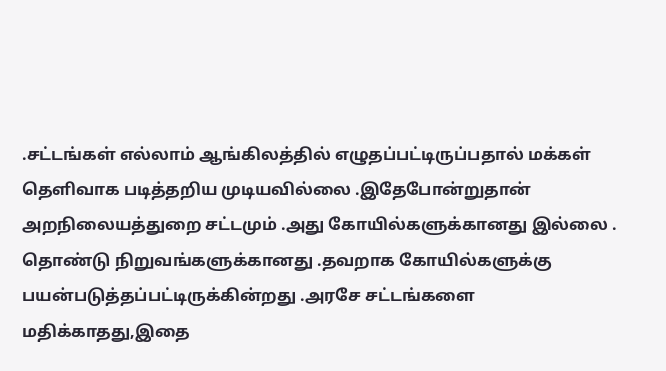.சட்டங்கள் எல்லாம் ஆங்கிலத்தில் எழுதப்பட்டிருப்பதால் மக்கள் தெளிவாக படித்தறிய முடியவில்லை .இதேபோன்றுதான் அறநிலையத்துறை சட்டமும் .அது கோயில்களுக்கானது இல்லை . தொண்டு நிறுவங்களுக்கானது .தவறாக கோயில்களுக்கு பயன்படுத்தப்பட்டிருக்கின்றது .அரசே சட்டங்களை மதிக்காதது,இதை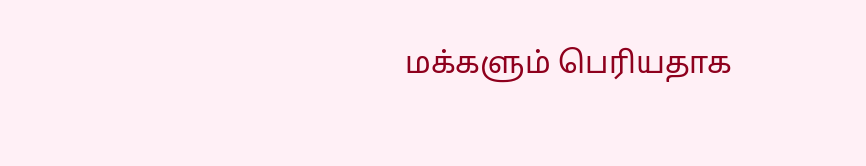மக்களும் பெரியதாக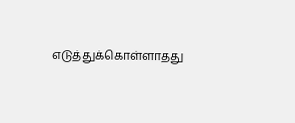எடுத்துக்கொள்ளாதது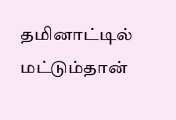தமினாட்டில் மட்டும்தான்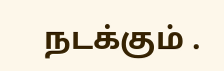நடக்கும் .